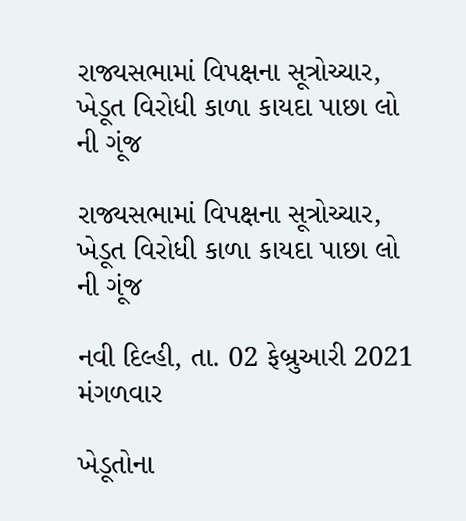રાજ્યસભામાં વિપક્ષના સૂત્રોચ્ચાર, ખેડૂત વિરોધી કાળા કાયદા પાછા લો ની ગૂંજ

રાજ્યસભામાં વિપક્ષના સૂત્રોચ્ચાર, ખેડૂત વિરોધી કાળા કાયદા પાછા લો ની ગૂંજ

નવી દિલ્હી, તા. 02 ફેબ્રુઆરી 2021 મંગળવાર

ખેડૂતોના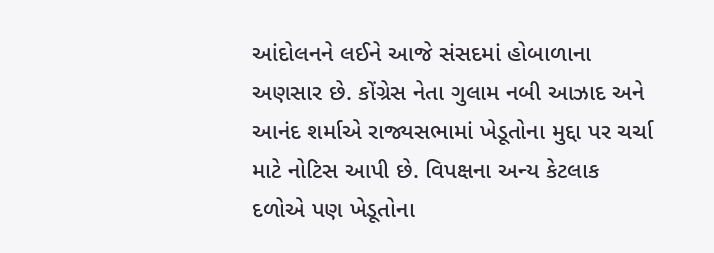આંદોલનને લઈને આજે સંસદમાં હોબાળાના અણસાર છે. કોંગ્રેસ નેતા ગુલામ નબી આઝાદ અને આનંદ શર્માએ રાજ્યસભામાં ખેડૂતોના મુદ્દા પર ચર્ચા માટે નોટિસ આપી છે. વિપક્ષના અન્ય કેટલાક દળોએ પણ ખેડૂતોના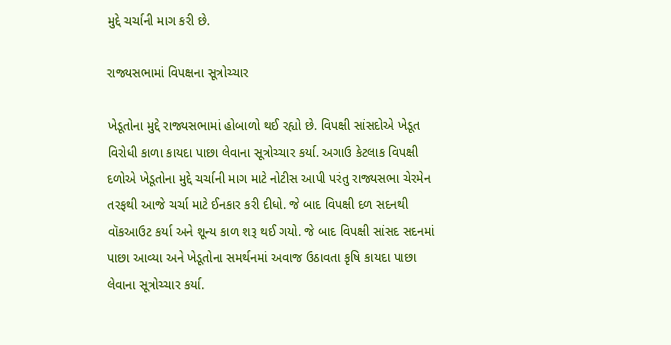મુદ્દે ચર્ચાની માગ કરી છે.

રાજ્યસભામાં વિપક્ષના સૂત્રોચ્ચાર

ખેડૂતોના મુદ્દે રાજ્યસભામાં હોબાળો થઈ રહ્યો છે. વિપક્ષી સાંસદોએ ખેડૂત વિરોધી કાળા કાયદા પાછા લેવાના સૂત્રોચ્ચાર કર્યા. અગાઉ કેટલાક વિપક્ષી દળોએ ખેડૂતોના મુદ્દે ચર્ચાની માગ માટે નોટીસ આપી પરંતુ રાજ્યસભા ચેરમેન તરફથી આજે ચર્ચા માટે ઈનકાર કરી દીધો. જે બાદ વિપક્ષી દળ સદનથી વૉકઆઉટ કર્યા અને શૂન્ય કાળ શરૂ થઈ ગયો. જે બાદ વિપક્ષી સાંસદ સદનમાં પાછા આવ્યા અને ખેડૂતોના સમર્થનમાં અવાજ ઉઠાવતા કૃષિ કાયદા પાછા લેવાના સૂત્રોચ્ચાર કર્યા.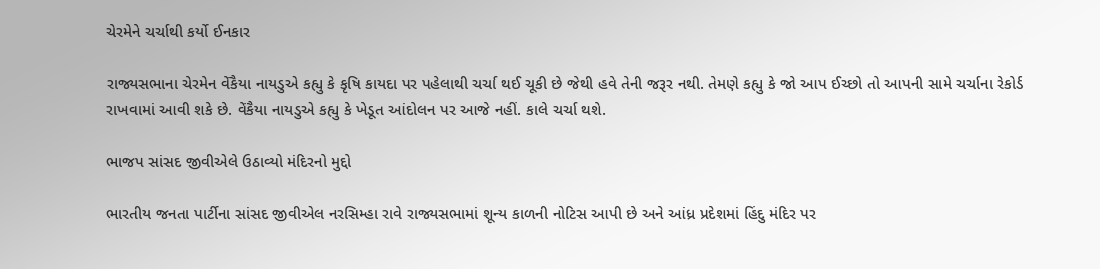ચેરમેને ચર્ચાથી કર્યો ઈનકાર

રાજ્યસભાના ચેરમેન વેંકૈયા નાયડુએ કહ્યુ કે કૃષિ કાયદા પર પહેલાથી ચર્ચા થઈ ચૂકી છે જેથી હવે તેની જરૂર નથી. તેમણે કહ્યુ કે જો આપ ઈચ્છો તો આપની સામે ચર્ચાના રેકોર્ડ રાખવામાં આવી શકે છે. વેંકૈયા નાયડુએ કહ્યુ કે ખેડૂત આંદોલન પર આજે નહીં. કાલે ચર્ચા થશે.

ભાજપ સાંસદ જીવીએલે ઉઠાવ્યો મંદિરનો મુદ્દો

ભારતીય જનતા પાર્ટીના સાંસદ જીવીએલ નરસિમ્હા રાવે રાજ્યસભામાં શૂન્ય કાળની નોટિસ આપી છે અને આંધ્ર પ્રદેશમાં હિંદુ મંદિર પર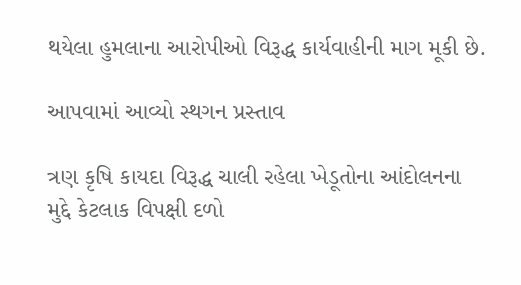થયેલા હુમલાના આરોપીઓ વિરૂદ્ધ કાર્યવાહીની માગ મૂકી છે.

આપવામાં આવ્યો સ્થગન પ્રસ્તાવ

ત્રણ કૃષિ કાયદા વિરૂદ્ધ ચાલી રહેલા ખેડૂતોના આંદોલનના મુદ્દે કેટલાક વિપક્ષી દળો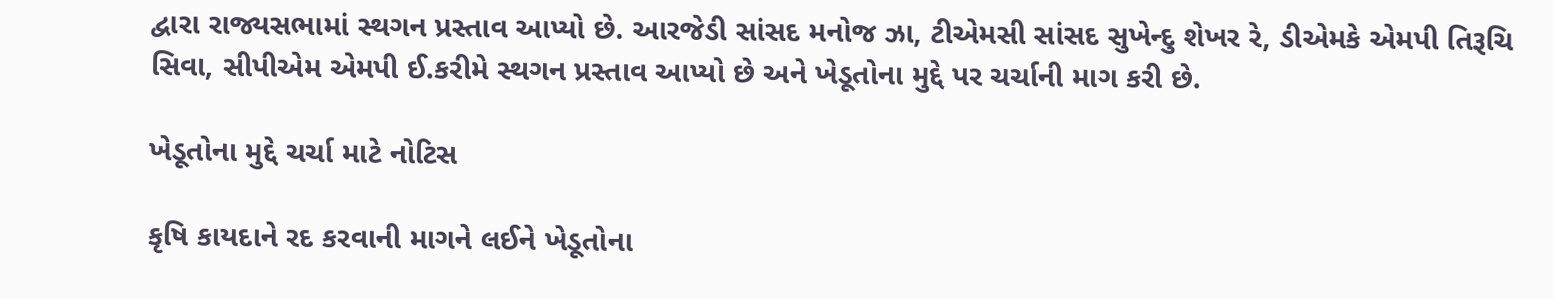દ્વારા રાજ્યસભામાં સ્થગન પ્રસ્તાવ આપ્યો છે. આરજેડી સાંસદ મનોજ ઝા, ટીએમસી સાંસદ સુખેન્દુ શેખર રે, ડીએમકે એમપી તિરૂચિ સિવા, સીપીએમ એમપી ઈ.કરીમે સ્થગન પ્રસ્તાવ આપ્યો છે અને ખેડૂતોના મુદ્દે પર ચર્ચાની માગ કરી છે.

ખેડૂતોના મુદ્દે ચર્ચા માટે નોટિસ

કૃષિ કાયદાને રદ કરવાની માગને લઈને ખેડૂતોના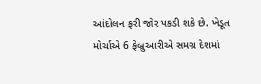આંદોલન ફરી જોર પકડી શકે છે. ખેડૂત મોર્ચાએ 6 ફેબ્રુઆરીએ સમગ્ર દેશમાં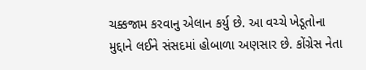ચક્કજામ કરવાનુ એલાન કર્યુ છે. આ વચ્ચે ખેડૂતોના મુદ્દાને લઈને સંસદમાં હોબાળા અણસાર છે. કોંગ્રેસ નેતા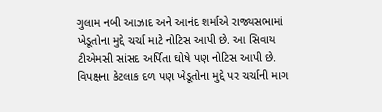ગુલામ નબી આઝાદ અને આનંદ શર્માએ રાજ્યસભામાં ખેડૂતોના મુદ્દે ચર્ચા માટે નોટિસ આપી છે. આ સિવાય ટીએમસી સાંસદ અર્પિતા ઘોષે પણ નોટિસ આપી છે. વિપક્ષના કેટલાક દળ પણ ખેડૂતોના મુદ્દે પર ચર્ચાની માગ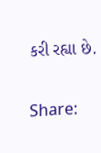કરી રહ્યા છે.

Share: